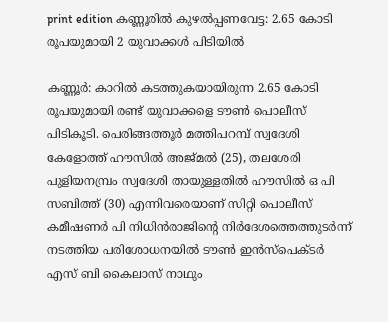print edition കണ്ണൂരിൽ കുഴൽപ്പണവേട്ട: 2.65 കോടി രൂപയുമായി 2 യുവാക്കൾ പിടിയിൽ

കണ്ണൂർ: കാറിൽ കടത്തുകയായിരുന്ന 2.65 കോടി രൂപയുമായി രണ്ട് യുവാക്കളെ ടൗൺ പൊലീസ് പിടികൂടി. പെരിങ്ങത്തൂർ മത്തിപറമ്പ് സ്വദേശി കേളോത്ത് ഹൗസിൽ അജ്മൽ (25), തലശേരി പുളിയനമ്പ്രം സ്വദേശി തായുള്ളതിൽ ഹൗസിൽ ഒ പി സബിത്ത് (30) എന്നിവരെയാണ് സിറ്റി പൊലീസ് കമീഷണർ പി നിധിൻരാജിന്റെ നിർദേശത്തെത്തുടർന്ന് നടത്തിയ പരിശോധനയിൽ ടൗൺ ഇൻസ്പെക്ടർ എസ് ബി കൈലാസ് നാഥും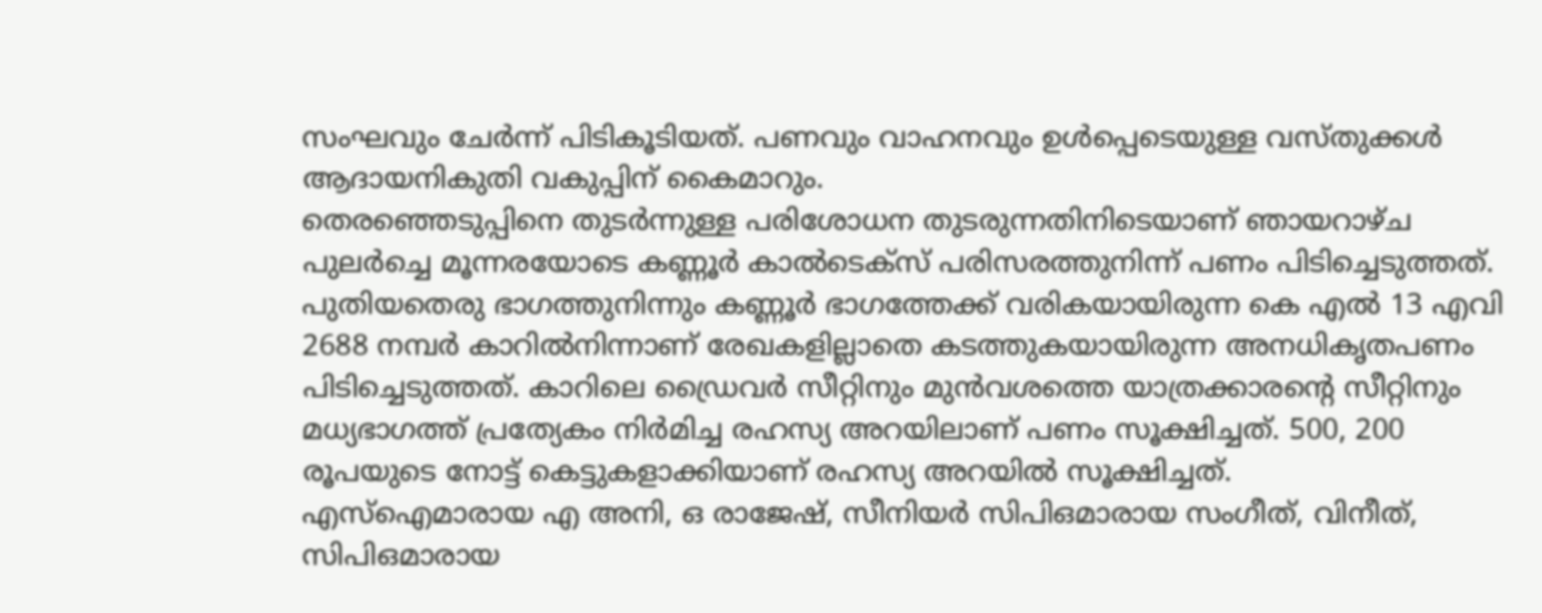സംഘവും ചേർന്ന് പിടികൂടിയത്. പണവും വാഹനവും ഉൾപ്പെടെയുള്ള വസ്തുക്കൾ ആദായനികുതി വകുപ്പിന് കൈമാറും.
തെരഞ്ഞെടുപ്പിനെ തുടർന്നുള്ള പരിശോധന തുടരുന്നതിനിടെയാണ് ഞായറാഴ്ച പുലർച്ചെ മൂന്നരയോടെ കണ്ണൂർ കാൽടെക്സ് പരിസരത്തുനിന്ന് പണം പിടിച്ചെടുത്തത്. പുതിയതെരു ഭാഗത്തുനിന്നും കണ്ണൂർ ഭാഗത്തേക്ക് വരികയായിരുന്ന കെ എൽ 13 എവി 2688 നമ്പർ കാറിൽനിന്നാണ് രേഖകളില്ലാതെ കടത്തുകയായിരുന്ന അനധികൃതപണം പിടിച്ചെടുത്തത്. കാറിലെ ഡ്രൈവർ സീറ്റിനും മുൻവശത്തെ യാത്രക്കാരന്റെ സീറ്റിനും മധ്യഭാഗത്ത് പ്രത്യേകം നിർമിച്ച രഹസ്യ അറയിലാണ് പണം സൂക്ഷിച്ചത്. 500, 200 രൂപയുടെ നോട്ട് കെട്ടുകളാക്കിയാണ് രഹസ്യ അറയിൽ സൂക്ഷിച്ചത്.
എസ്ഐമാരായ എ അനി, ഒ രാജേഷ്, സീനിയർ സിപിഒമാരായ സംഗീത്, വിനീത്, സിപിഒമാരായ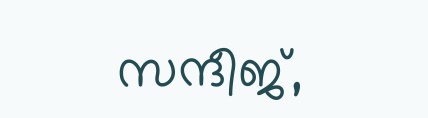സന്ദീജ്,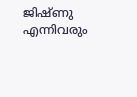ജിഷ്ണു എന്നിവരും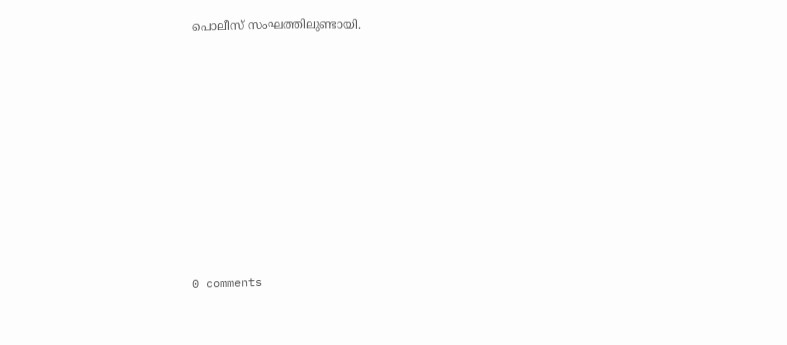പൊലീസ് സംഘത്തിലുണ്ടായി.










0 comments